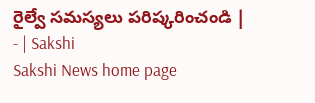రైల్వే సమస్యలు పరిష్కరించండి | - | Sakshi
Sakshi News home page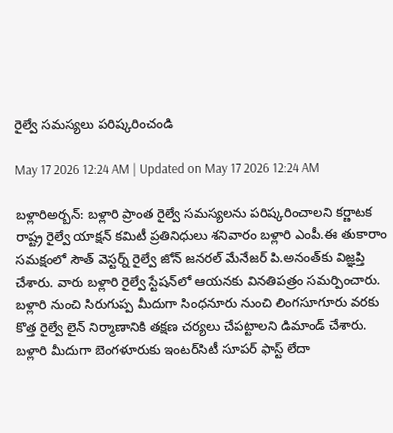రైల్వే సమస్యలు పరిష్కరించండి

May 17 2026 12:24 AM | Updated on May 17 2026 12:24 AM

బళ్లారిఅర్బన్‌: బళ్లారి ప్రాంత రైల్వే సమస్యలను పరిష్కరించాలని కర్ణాటక రాష్ట్ర రైల్వే యాక్షన్‌ కమిటీ ప్రతినిధులు శనివారం బళ్లారి ఎంపీ.ఈ తుకారాం సమక్షంలో సౌత్‌ వెస్టర్న్‌ రైల్వే జోన్‌ జనరల్‌ మేనేజర్‌ పి.అనంత్‌కు విజ్ఞప్తి చేశారు. వారు బళ్లారి రైల్వే స్టేషన్‌లో ఆయనకు వినతిపత్రం సమర్పించారు. బళ్లారి నుంచి సిరుగుప్ప మీదుగా సింధనూరు నుంచి లింగసూగూరు వరకు కొత్త రైల్వే లైన్‌ నిర్మాణానికి తక్షణ చర్యలు చేపట్టాలని డిమాండ్‌ చేశారు. బళ్లారి మీదుగా బెంగళూరుకు ఇంటర్‌సిటీ సూపర్‌ ఫాస్ట్‌ లేదా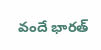వందే భారత్‌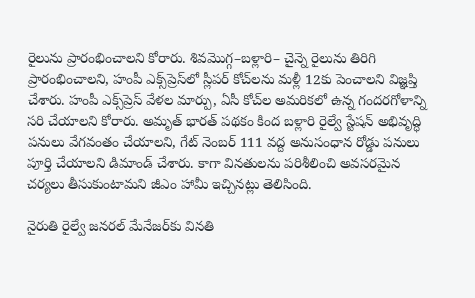రైలును ప్రారంభించాలని కోరారు. శివమొగ్గ–బళ్లారి– చైన్నె రైలును తిరిగి ప్రారంభించాలని, హంపీ ఎక్స్‌ప్రెస్‌లో స్లీపర్‌ కోచ్‌లను మళ్లీ 12కు పెంచాలని విజ్ఞప్తి చేశారు. హంపీ ఎక్స్‌ప్రెస్‌ వేళల మార్పు, ఏసీ కోచ్‌ల అమరికలో ఉన్న గందరగోళాన్ని సరి చేయాలని కోరారు. అమృత్‌ భారత్‌ పథకం కింద బళ్లారి రైల్వే స్టేషన్‌ అభివృద్ధి పనులు వేగవంతం చేయాలని, గేట్‌ నెంబర్‌ 111 వద్ద అనుసంధాన రోడ్డు పనులు పూర్తి చేయాలని డిమాండ్‌ చేశారు. కాగా వినతులను పరిశీలించి అవసరమైన చర్యలు తీసుకుంటామని జీఎం హామీ ఇచ్చినట్లు తెలిసింది.

నైరుతి రైల్వే జనరల్‌ మేనేజర్‌కు వినతి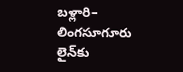బళ్లారి– లింగసూగూరు లైన్‌కు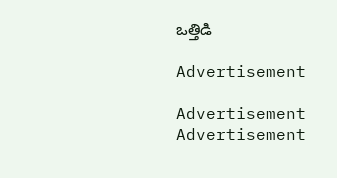ఒత్తిడి

Advertisement

Advertisement
Advertisement